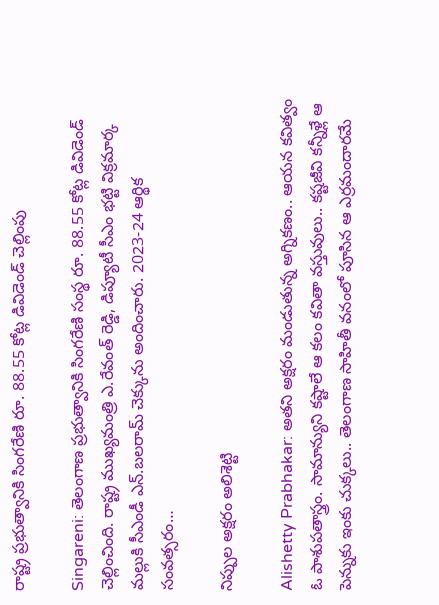రాష్ట్ర ప్ర‌భుత్వానికి సింగ‌రేణి రూ. 88.55 కోట్ల డివిడెండ్ చెల్లింపు

Singareni: తెలంగాణ ప్ర‌భుత్వానికి సింగ‌రేణి సంస్థ రూ. 88.55 కోట్ల డివిడెండ్ చెల్లించింది. రాష్ట్ర ముఖ్య‌మంత్రి ఎ.రేవంత్ రెడ్డి, డిప్యూటీ సీఎం భ‌ట్టి విక్ర‌మార్క మ‌ల్లుకి సీఎండీ ఎన్‌.బ‌ల‌రామ్ చెక్కును అందించారు. 2023-24 ఆర్థిక సంవ‌త్స‌రం…

నిప్పుల అక్ష‌రం అలిశెట్టి

Alishetty Prabhakar: అతని అక్షరం మండుతున్న అగ్నికణం.. ఆయన కవిత్వం ఓ పాశుపతాస్త్రం. సామాన్యుని కష్టాలే ఆ కలం కవితా వస్తువులు.. కష్టజీవి కన్నీళ్లే ఆ పెన్నుకు ఇంకు చుక్కలు.. తెలంగాణ సాహితీ వనంలో పూసిన ఆ ఎర్రమందారమే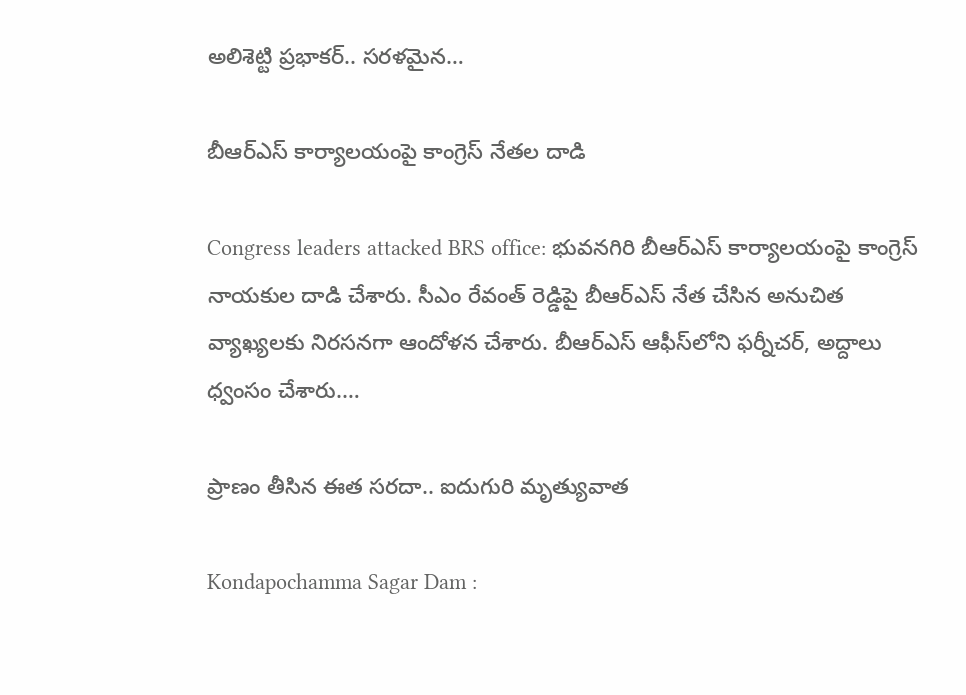అలిశెట్టి ప్రభాకర్.. సరళమైన…

బీఆర్ఎస్ కార్యాల‌యంపై కాంగ్రెస్ నేత‌ల దాడి

Congress leaders attacked BRS office: భువనగిరి బీఆర్ఎస్ కార్యాల‌యంపై కాంగ్రెస్ నాయకుల దాడి చేశారు. సీఎం రేవంత్ రెడ్డిపై బీఆర్ఎస్ నేత చేసిన అనుచిత వ్యాఖ్యలకు నిరసనగా ఆందోళన చేశారు. బీఆర్ఎస్ ఆఫీస్‌లోని ఫర్నీచర్, అద్దాలు ధ్వంసం చేశారు.…

ప్రాణం తీసిన ఈత స‌ర‌దా.. ఐదుగురి మృత్యువాత‌

Kondapochamma Sagar Dam :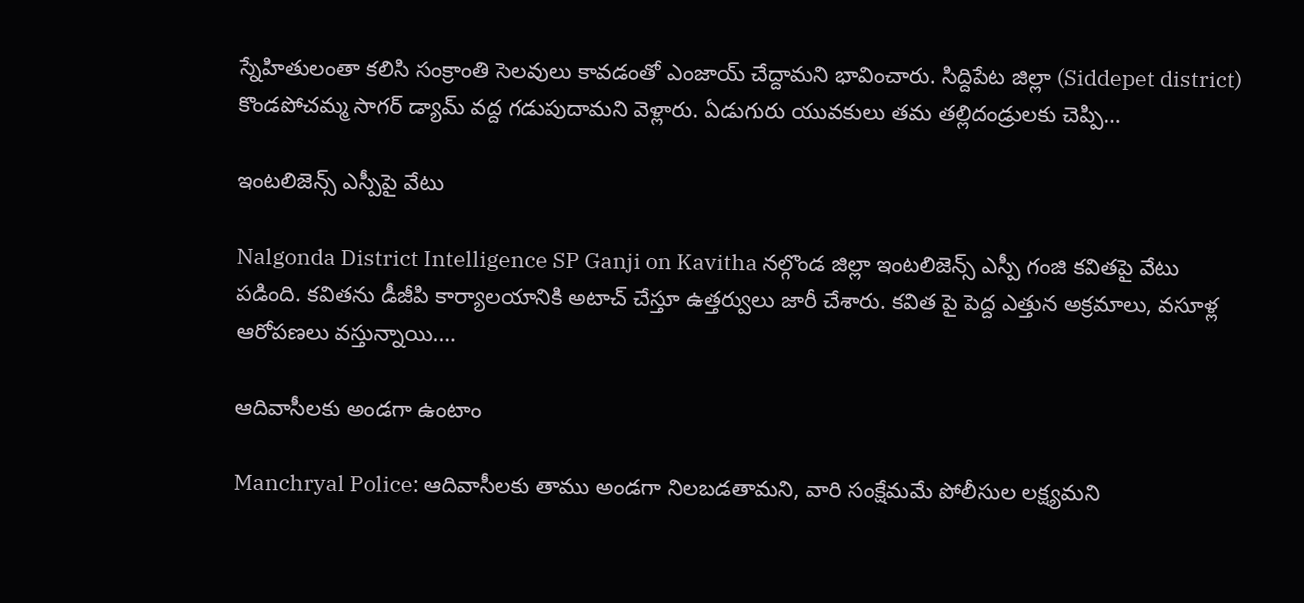స్నేహితులంతా క‌లిసి సంక్రాంతి సెల‌వులు కావ‌డంతో ఎంజాయ్ చేద్దామ‌ని భావించారు. సిద్దిపేట జిల్లా (Siddepet district) కొండపోచమ్మ సాగర్ డ్యామ్ వ‌ద్ద గ‌డుపుదామ‌ని వెళ్లారు. ఏడుగురు యువకులు తమ తల్లిదండ్రులకు చెప్పి…

ఇంటలిజెన్స్ ఎస్పీపై వేటు

Nalgonda District Intelligence SP Ganji on Kavitha నల్గొండ జిల్లా ఇంటలిజెన్స్ ఎస్పీ గంజి కవితపై వేటు పడింది. కవితను డీజీపి కార్యాలయానికి అటాచ్ చేస్తూ ఉత్తర్వులు జారీ చేశారు. కవిత పై పెద్ద ఎత్తున అక్రమాలు, వసూళ్ల ఆరోపణలు వస్తున్నాయి.…

ఆదివాసీల‌కు అండ‌గా ఉంటాం

Manchryal Police: ఆదివాసీల‌కు తాము అండ‌గా నిల‌బ‌డ‌తామ‌ని, వారి సంక్షేమ‌మే పోలీసుల ల‌క్ష్యమ‌ని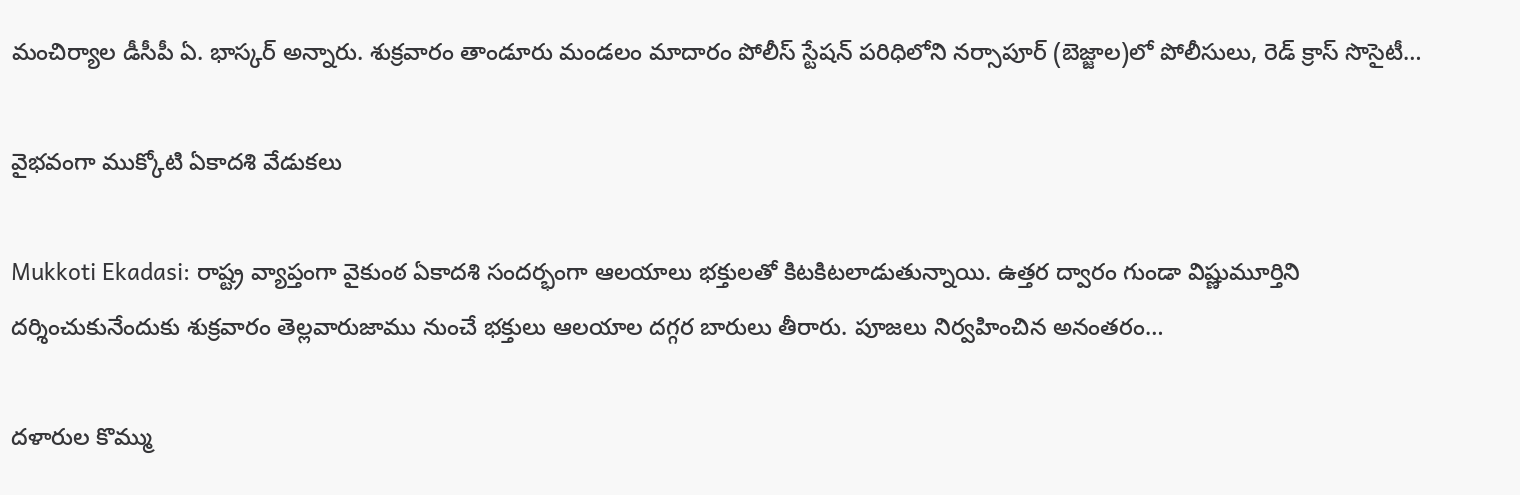మంచిర్యాల డీసీపీ ఏ. భాస్కర్ అన్నారు. శుక్ర‌వారం తాండూరు మండ‌లం మాదారం పోలీస్ స్టేషన్ పరిధిలోని నర్సాపూర్ (బెజ్జాల)లో పోలీసులు, రెడ్ క్రాస్ సొసైటీ…

వైభ‌వంగా ముక్కోటి ఏకాద‌శి వేడుక‌లు

Mukkoti Ekadasi: రాష్ట్ర వ్యాప్తంగా వైకుంఠ ఏకాదశి సందర్భంగా ఆలయాలు భక్తులతో కిటకిటలాడుతున్నాయి. ఉత్తర ద్వారం గుండా విష్ణుమూర్తిని దర్శించుకునేందుకు శుక్రవారం తెల్లవారుజాము నుంచే భక్తులు ఆలయాల దగ్గర బారులు తీరారు. పూజలు నిర్వహించిన అనంతరం…

ద‌ళారుల కొమ్ము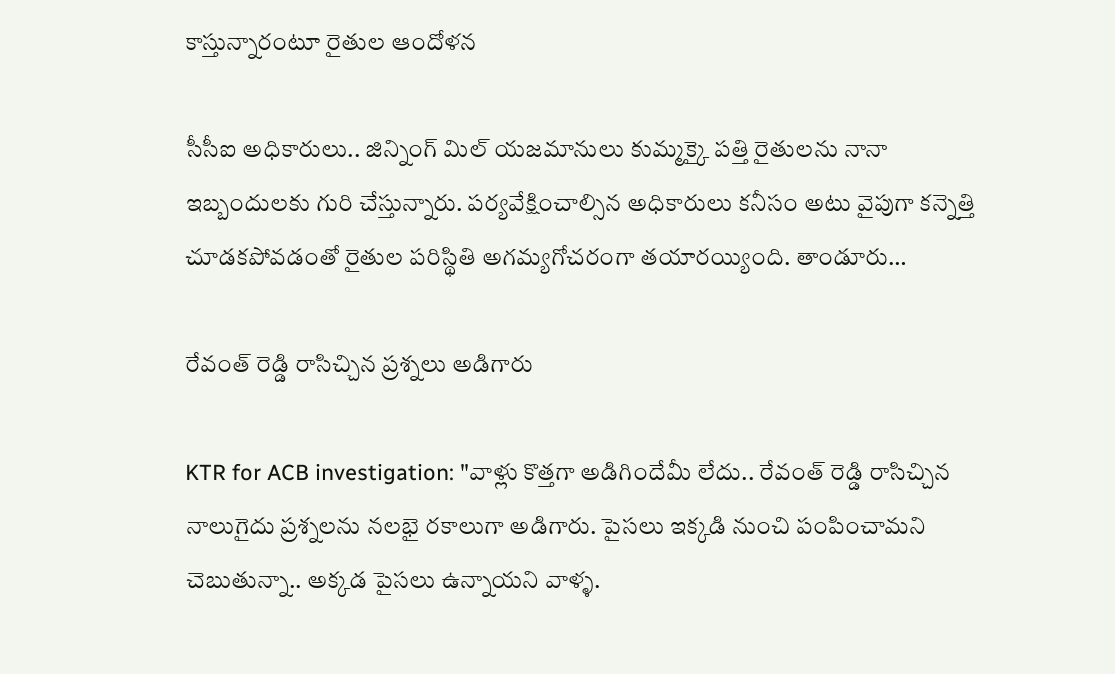కాస్తున్నారంటూ రైతుల ఆందోళ‌న‌

సీసీఐ అధికారులు.. జిన్నింగ్ మిల్ యజమానులు కుమ్మ‌క్కై ప‌త్తి రైతుల‌ను నానా ఇబ్బందుల‌కు గురి చేస్తున్నారు. ప‌ర్య‌వేక్షించాల్సిన అధికారులు క‌నీసం అటు వైపుగా క‌న్నెత్తి చూడ‌క‌పోవ‌డంతో రైతుల ప‌రిస్థితి అగ‌మ్య‌గోచ‌రంగా త‌యార‌య్యింది. తాండూరు…

రేవంత్ రెడ్డి రాసిచ్చిన ప్ర‌శ్న‌లు అడిగారు

KTR for ACB investigation: "వాళ్లు కొత్తగా అడిగిందేమీ లేదు.. రేవంత్ రెడ్డి రాసిచ్చిన నాలుగైదు ప్రశ్నలను నలభై రకాలుగా అడిగారు. పైసలు ఇక్కడి నుంచి పంపించామని చెబుతున్నా.. అక్కడ పైసలు ఉన్నాయని వాళ్ళ.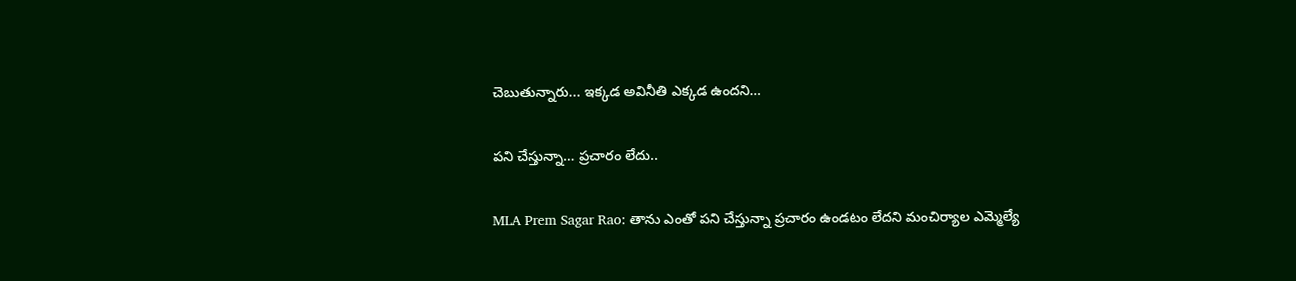చెబుతున్నారు... ఇక్కడ అవినీతి ఎక్కడ ఉందని…

ప‌ని చేస్తున్నా… ప్ర‌చారం లేదు..

MLA Prem Sagar Rao: తాను ఎంతో ప‌ని చేస్తున్నా ప్ర‌చారం ఉండ‌టం లేద‌ని మంచిర్యాల ఎమ్మెల్యే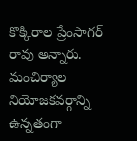కొక్కిరాల ప్రేంసాగ‌ర్ రావు అన్నారు. మంచిర్యాల నియోజ‌క‌వ‌ర్గాన్ని ఉన్న‌తంగా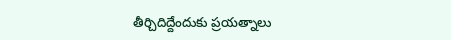తీర్చిదిద్దేందుకు ప్ర‌య‌త్నాలు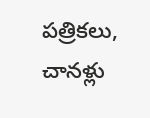ప‌త్రిక‌లు, చాన‌ళ్లు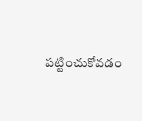ప‌ట్టించుకోవ‌డం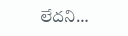లేద‌ని…